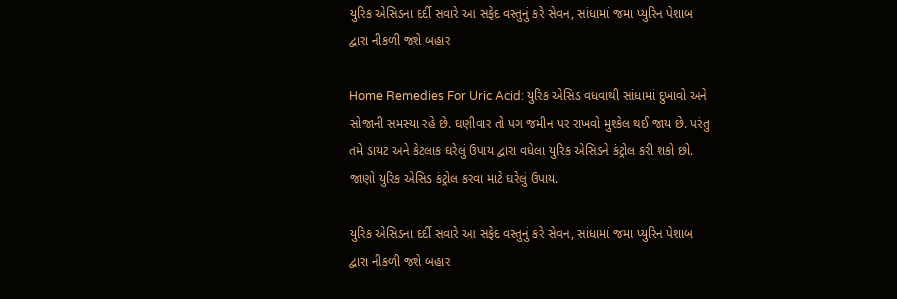યુરિક એસિડના દર્દી સવારે આ સફેદ વસ્તુનું કરે સેવન, સાંધામાં જમા પ્યુરિન પેશાબ દ્વારા નીકળી જશે બહાર

Home Remedies For Uric Acid: યુરિક એસિડ વધવાથી સાંધામાં દુખાવો અને સોજાની સમસ્યા રહે છે. ઘણીવાર તો પગ જમીન પર રાખવો મુશ્કેલ થઈ જાય છે. પરંતુ તમે ડાયટ અને કેટલાક ઘરેલું ઉપાય દ્વારા વધેલા યુરિક એસિડને કંટ્રોલ કરી શકો છો. જાણો યુરિક એસિડ કંટ્રોલ કરવા માટે ઘરેલું ઉપાય.

યુરિક એસિડના દર્દી સવારે આ સફેદ વસ્તુનું કરે સેવન, સાંધામાં જમા પ્યુરિન પેશાબ દ્વારા નીકળી જશે બહાર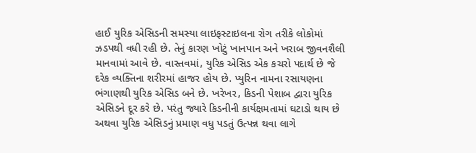હાઈ યુરિક એસિડની સમસ્યા લાઇફસ્ટાઇલના રોગ તરીકે લોકોમાં ઝડપથી વધી રહી છે. તેનું કારણ ખોટું ખાનપાન અને ખરાબ જીવનશૈલી માનવામાં આવે છે. વાસ્તવમાં, યુરિક એસિડ એક કચરો પદાર્થ છે જે દરેક વ્યક્તિના શરીરમાં હાજર હોય છે. પ્યુરિન નામના રસાયણના ભંગાણથી યુરિક એસિડ બને છે. ખરેખર, કિડની પેશાબ દ્વારા યુરિક એસિડને દૂર કરે છે. પરંતુ જ્યારે કિડનીની કાર્યક્ષમતામાં ઘટાડો થાય છે અથવા યુરિક એસિડનું પ્રમાણ વધુ પડતું ઉત્પન્ન થવા લાગે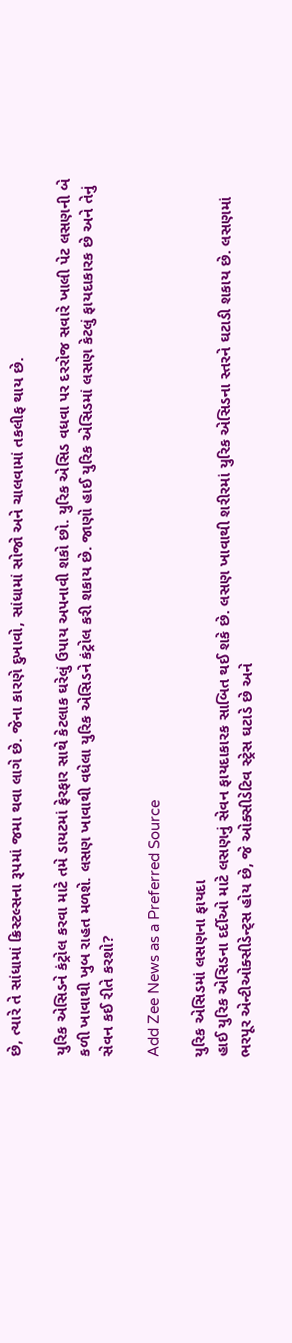છે, ત્યારે તે સાંધામાં ક્રિસ્ટલ્સના રૂપમાં જમા થવા લાગે છે. જેના કારણે દુખાવો, સાંધામાં સોજો અને ચાલવામાં તકલીફ થાય છે.

યુરિક એસિડને કંટ્રોલ કરવા માટે તમે ડાયટમાં ફેરફાર સાથે કેટલાક ઘરેલું ઉપાય અપનાવી શકો છો. યુરિક એસિડ વધવા પર દરરોજ સવારે ખાલી પેટ લસણની બે કળી ખાવાથી ખુબ રાહત મળશે. લસણ ખાવાથી વધેલા યુરિક એસિડને કંટ્રોલ કરી શકાય છે. જાણો હાઈ યુરિક એસિડમાં લસણ કેટલું ફાયદાકારક છે અને તેનું સેવન કઈ રીતે કરશો?

Add Zee News as a Preferred Source

યુરિક એસિડમાં લસણના ફાયદા
હાઈ યુરિક એસિડના દર્દીઓ માટે લસણનું સેવન ફાયદાકારક સાબિત થઈ શકે છે. લસણ ખાવાથી શરીરમાં યુરિક એસિડના સ્તરને ઘટાડી શકાય છે. લસણમાં ભરપૂર એન્ટીઓક્સીડેન્ટ્સ હોય છે, જે ઓક્સીડેટિવ સ્ટ્રેસ ઘટાડે છે અને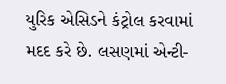યુરિક એસિડને કંટ્રોલ કરવામાં મદદ કરે છે. લસણમાં એન્ટી-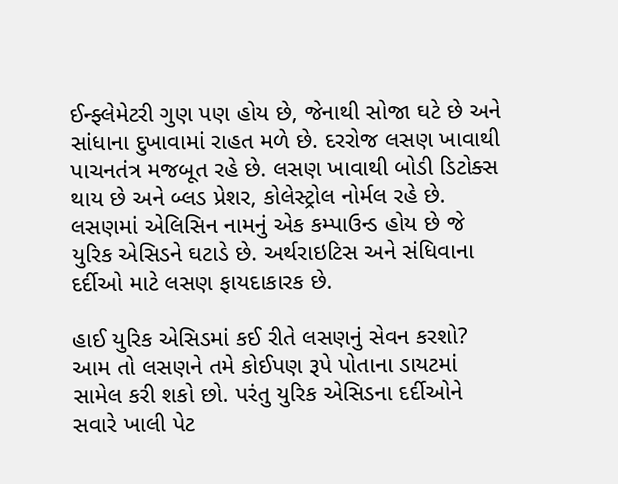ઈન્ફ્લેમેટરી ગુણ પણ હોય છે, જેનાથી સોજા ઘટે છે અને સાંધાના દુખાવામાં રાહત મળે છે. દરરોજ લસણ ખાવાથી પાચનતંત્ર મજબૂત રહે છે. લસણ ખાવાથી બોડી ડિટોક્સ થાય છે અને બ્લડ પ્રેશર, કોલેસ્ટ્રોલ નોર્મલ રહે છે. લસણમાં એલિસિન નામનું એક કમ્પાઉન્ડ હોય છે જે યુરિક એસિડને ઘટાડે છે. અર્થરાઇટિસ અને સંધિવાના દર્દીઓ માટે લસણ ફાયદાકારક છે.

હાઈ યુરિક એસિડમાં કઈ રીતે લસણનું સેવન કરશો?
આમ તો લસણને તમે કોઈપણ રૂપે પોતાના ડાયટમાં સામેલ કરી શકો છો. પરંતુ યુરિક એસિડના દર્દીઓને સવારે ખાલી પેટ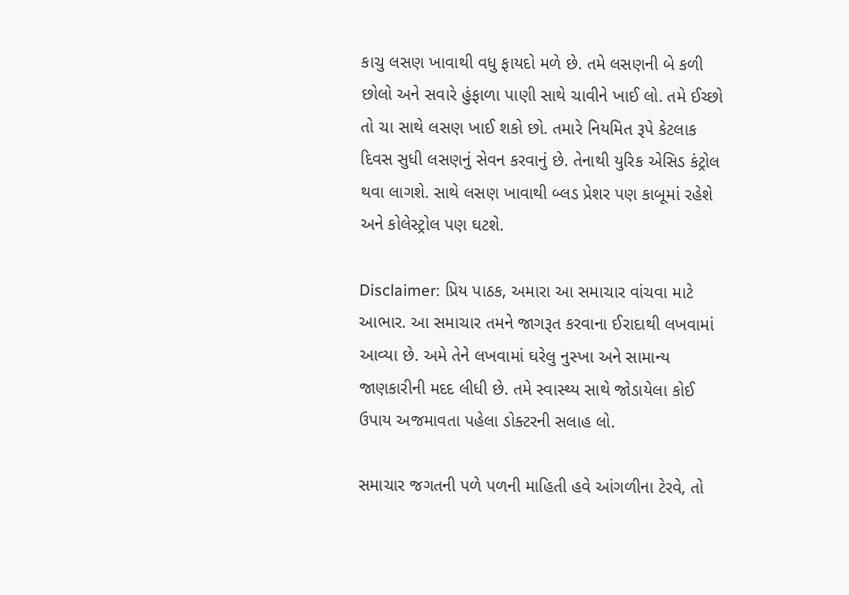કાચુ લસણ ખાવાથી વધુ ફાયદો મળે છે. તમે લસણની બે કળી છોલો અને સવારે હુંફાળા પાણી સાથે ચાવીને ખાઈ લો. તમે ઈચ્છો તો ચા સાથે લસણ ખાઈ શકો છો. તમારે નિયમિત રૂપે કેટલાક દિવસ સુધી લસણનું સેવન કરવાનું છે. તેનાથી યુરિક એસિડ કંટ્રોલ થવા લાગશે. સાથે લસણ ખાવાથી બ્લડ પ્રેશર પણ કાબૂમાં રહેશે અને કોલેસ્ટ્રોલ પણ ઘટશે.

Disclaimer: પ્રિય પાઠક, અમારા આ સમાચાર વાંચવા માટે આભાર. આ સમાચાર તમને જાગરૂત કરવાના ઈરાદાથી લખવામાં આવ્યા છે. અમે તેને લખવામાં ઘરેલુ નુસ્ખા અને સામાન્ય જાણકારીની મદદ લીધી છે. તમે સ્વાસ્થ્ય સાથે જોડાયેલા કોઈ ઉપાય અજમાવતા પહેલા ડોક્ટરની સલાહ લો.

સમાચાર જગતની પળે પળની માહિતી હવે આંગળીના ટેરવે, તો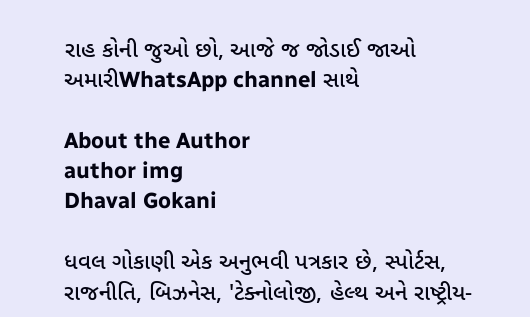રાહ કોની જુઓ છો, આજે જ જોડાઈ જાઓ અમારીWhatsApp channel સાથે

About the Author
author img
Dhaval Gokani

ધવલ ગોકાણી એક અનુભવી પત્રકાર છે, સ્પોર્ટસ, રાજનીતિ, બિઝનેસ, 'ટેક્નોલોજી, હેલ્થ અને રાષ્ટ્રીય-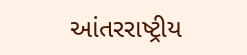આંતરરાષ્ટ્રીય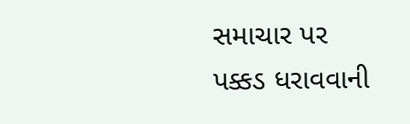સમાચાર પર પક્કડ ધરાવવાની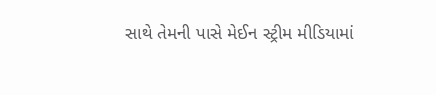સાથે તેમની પાસે મેઈન સ્ટ્રીમ મીડિયામાં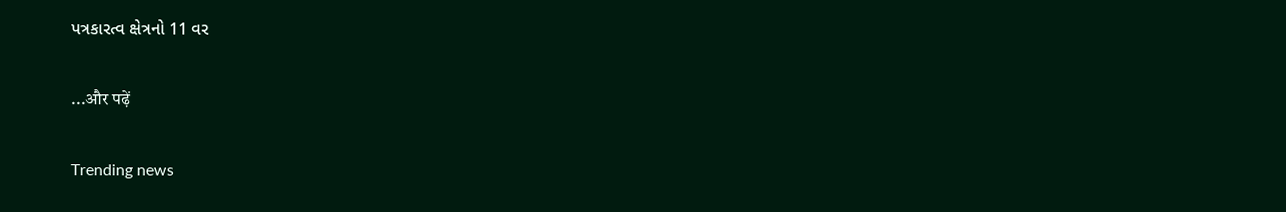પત્રકારત્વ ક્ષેત્રનો 11 વર

...और पढ़ें

Trending news